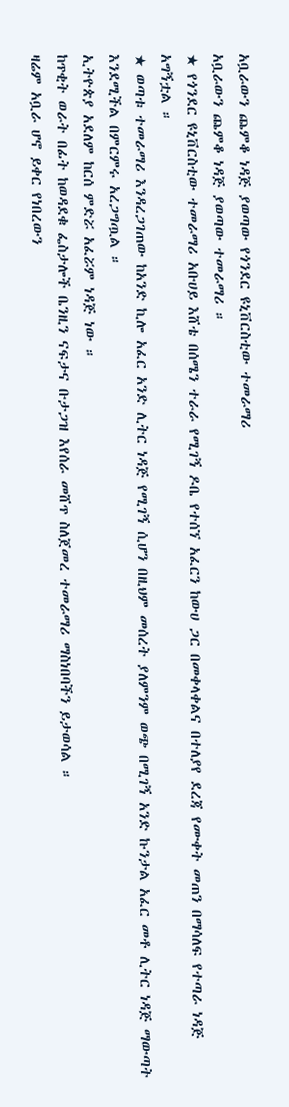አቧራውን ጨምቆ ነዳጅ ያወጣው የጎንደር ዩኒቨርስቲው ተመራማሪ
አቧራውን ጨምቆ ነዳጅ ያወጣው ተመራማሪ ።
★ የጎንደር ዩኒቨርስቲው ተመራማሪ አቡሀይ እሸቴ በሰሜን ተራራ የሚገኝ ዶቤ የተሰኘ አፈርን ከውሀ ጋር በመቀላቀልና በተለያየ ደረጃ የሙቀት መጠን በማሳለፍ የተጣራ ነዳጅ አግኝቷል ።
★ ወጣቱ ተመራማሪ እንዳረጋገጠው ከአንድ ኪሎ አፈር አንድ ሊትር ነዳጅ የሚገኝ ሲሆን በዚህም መሰረት ያለምንም ወጭ በሚገኝ አንድ ኩንታል አፈር መቶ ሊትር ነዳጅ ማውጣት እንደሚችል በምርምሩ አረጋግጧል ።
ኢትዮጵያ አደለም ከርሰ ምድሯ አፈሯም ነዳጅ ነው ።
ከጥቂት ወራት በፊት ከወዳደቁ ፌስታሎች ቤንዚን ናፍታና ቡታጋዝ እየሰራ መሸጥ ስለጀመረ ተመራማሪ ማስነበባችን ይታወሳል ።
ዛሬም አቧራ ሆኖ ይቀር የነበረውን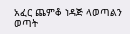አፈር ጨምቆ ነዳጅ ላወጣልን ወጣት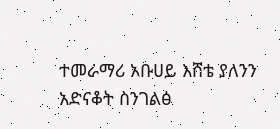ተመራማሪ አቡሀይ እሸቴ ያለንን አድናቆት ስንገልፅ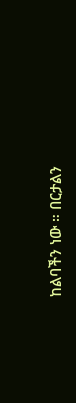ከልባችን ነው ። በርታልን